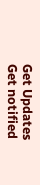Get Updates
Get notified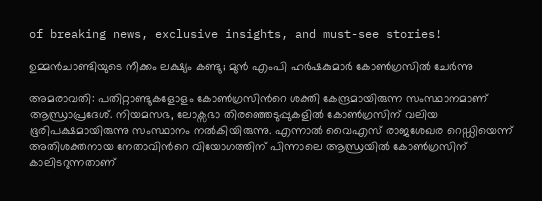of breaking news, exclusive insights, and must-see stories!

ഉമ്മന്‍ചാണ്ടിയുടെ നീക്കം ലക്ഷ്യം കണ്ടു; മുന്‍ എംപി ഹര്‍ഷകുമാര്‍ കോണ്‍ഗ്രസില്‍ ചേര്‍ന്നു

അമരാവതി: പതിറ്റാണ്ടുകളോളം കോണ്‍ഗ്രസിന്‍റെ ശക്തി കേന്ദ്രമായിരുന്ന സംസ്ഥാനമാണ് ആന്ധ്രാപ്രദേശ്. നിയമസഭ, ലോക്സഭാ തിരഞ്ഞെടുപ്പുകളില്‍ കോണ്‍ഗ്രസിന് വലിയ ഭൂരിപക്ഷമായിരുന്നു സംസ്ഥാനം നല്‍കിയിരുന്നു. എന്നാല്‍ വൈഎസ് രാജശേഖര റെഡ്ഡിയെന്ന് അതിശക്തനായ നേതാവിന്‍റെ വിയോഗത്തിന് പിന്നാലെ ആന്ധ്രയില്‍ കോണ്‍ഗ്രസിന് കാലിടറുന്നതാണ്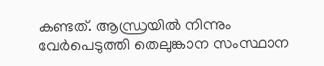കണ്ടത്. ആന്ധ്രയില്‍ നിന്നും വേര്‍പെടുത്തി തെലുങ്കാന സംസ്ഥാന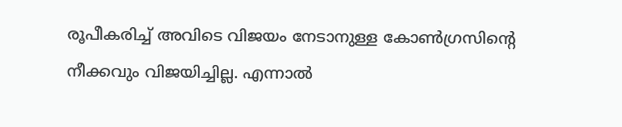രൂപീകരിച്ച് അവിടെ വിജയം നേടാനുള്ള കോണ്‍ഗ്രസിന്‍റെ നീക്കവും വിജയിച്ചില്ല. എന്നാല്‍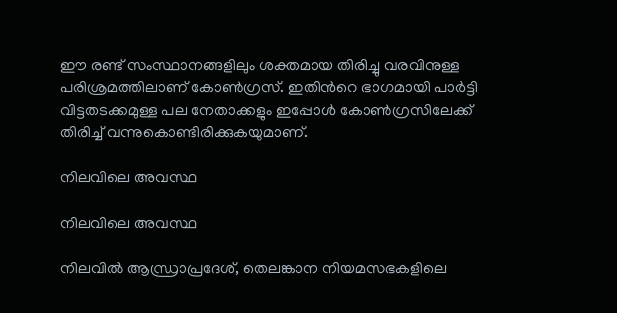ഈ രണ്ട് സംസ്ഥാനങ്ങളിലും ശക്തമായ തിരിച്ചു വരവിനുള്ള പരിശ്രമത്തിലാണ് കോണ്‍ഗ്രസ്. ഇതിന്‍റെ ഭാഗമായി പാര്‍ട്ടി വിട്ടതടക്കമുള്ള പല നേതാക്കളും ഇപ്പോള്‍ കോണ്‍ഗ്രസിലേക്ക് തിരിച്ച് വന്നുകൊണ്ടിരിക്കുകയുമാണ്.

നിലവിലെ അവസ്ഥ

നിലവിലെ അവസ്ഥ

നിലവില്‍ ആന്ധ്രാപ്രദേശ്, തെലങ്കാന നിയമസഭകളിലെ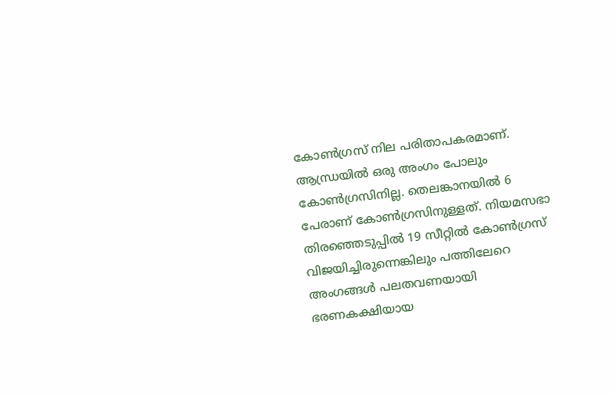കോണ്‍ഗ്രസ് നില പരിതാപകരമാണ്. ആന്ധ്രയില്‍ ഒരു അംഗം പോലും കോണ്‍ഗ്രസിനില്ല. തെലങ്കാനയില്‍ 6 പേരാണ് കോണ്‍ഗ്രസിനുള്ളത്. നിയമസഭാ തിരഞ്ഞെടുപ്പില്‍ 19 സീറ്റില്‍ കോണ്‍ഗ്രസ് വിജയിച്ചിരുന്നെങ്കിലും പത്തിലേറെ അംഗങ്ങള്‍ പലതവണയായി ഭരണകക്ഷിയായ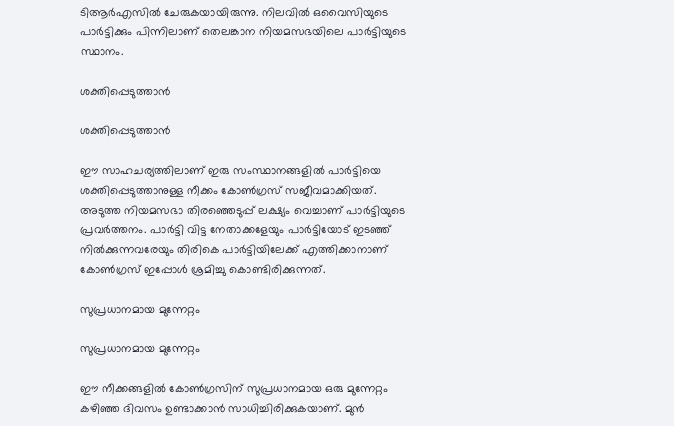ടിആര്‍എസില്‍ ചേരുകയായിരുന്നു. നിലവില്‍ ഒവൈസിയുടെ പാര്‍ട്ടിക്കും പിന്നിലാണ് തെലങ്കാന നിയമസഭയിലെ പാര്‍ട്ടിയുടെ സ്ഥാനം.

ശക്തിപ്പെടുത്താന്‍

ശക്തിപ്പെടുത്താന്‍

ഈ സാഹചര്യത്തിലാണ് ഇരു സംസ്ഥാനങ്ങളില്‍ പാര്‍ട്ടിയെ ശക്തിപ്പെടുത്താനുള്ള നീക്കം കോണ്‍ഗ്രസ് സജീവമാക്കിയത്. അടുത്ത നിയമസഭാ തിരഞ്ഞെടുപ്പ് ലക്ഷ്യം വെച്ചാണ് പാര്‍ട്ടിയുടെ പ്രവര്‍ത്തനം. പാര്‍ട്ടി വിട്ട നേതാക്കളേയും പാര്‍ട്ടിയോട് ഇടഞ്ഞ് നില്‍ക്കുന്നവരേയും തിരികെ പാര്‍ട്ടിയിലേക്ക് എത്തിക്കാനാണ് കോണ്‍ഗ്രസ് ഇപ്പോള്‍ ശ്രമിച്ചു കൊണ്ടിരിക്കുന്നത്.

സുപ്രധാനമായ മുന്നേറ്റം

സുപ്രധാനമായ മുന്നേറ്റം

ഈ നീക്കങ്ങളില്‍ കോണ്‍ഗ്രസിന് സുപ്രധാനമായ ഒരു മുന്നേറ്റം കഴിഞ്ഞ ദിവസം ഉണ്ടാക്കാന്‍ സാധിച്ചിരിക്കുകയാണ്. മുന്‍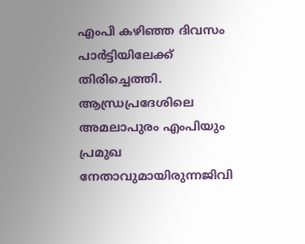എംപി കഴിഞ്ഞ ദിവസം പാര്‍ട്ടിയിലേക്ക് തിരിച്ചെത്തി. ആന്ധ്രപ്രദേശിലെ അമലാപുരം എംപിയും പ്രമുഖ നേതാവുമായിരുന്നജിവി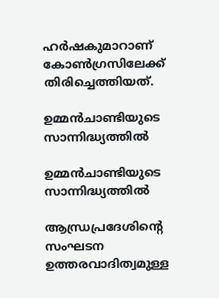ഹര്‍ഷകുമാറാണ് കോണ്‍ഗ്രസിലേക്ക് തിരിച്ചെത്തിയത്.

ഉമ്മന്‍ചാണ്ടിയുടെ സാന്നിദ്ധ്യത്തില്‍

ഉമ്മന്‍ചാണ്ടിയുടെ സാന്നിദ്ധ്യത്തില്‍

ആന്ധ്രപ്രദേശിന്റെ സംഘടന ഉത്തരവാദിത്വമുള്ള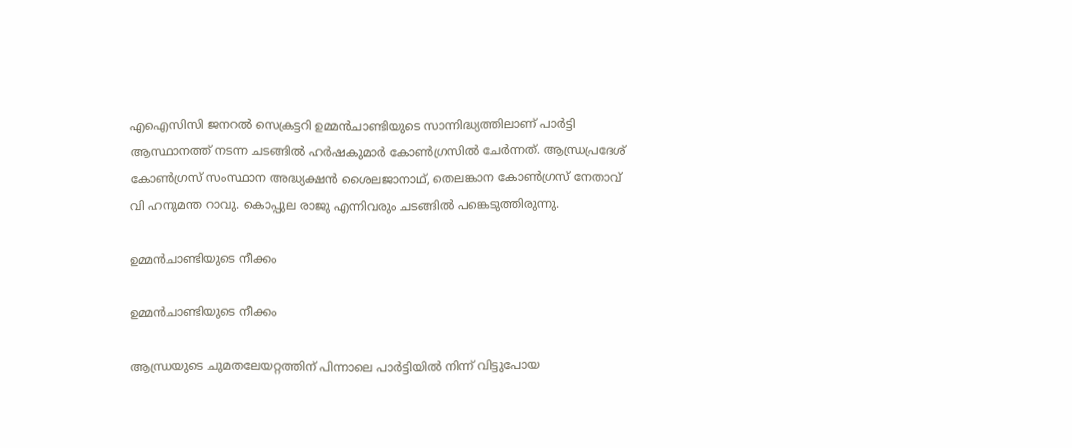എഐസിസി ജനറല്‍ സെക്രട്ടറി ഉമ്മന്‍ചാണ്ടിയുടെ സാന്നിദ്ധ്യത്തിലാണ് പാര്‍ട്ടി ആസ്ഥാനത്ത് നടന്ന ചടങ്ങില്‍ ഹര്‍ഷകുമാര്‍ കോണ്‍ഗ്രസില്‍ ചേര്‍ന്നത്. ആന്ധ്രപ്രദേശ് കോണ്‍ഗ്രസ് സംസ്ഥാന അദ്ധ്യക്ഷന്‍ ശൈലജാനാഥ്, തെലങ്കാന കോണ്‍ഗ്രസ് നേതാവ് വി ഹനുമന്ത റാവു. കൊപ്പുല രാജു എന്നിവരും ചടങ്ങില്‍ പങ്കെടുത്തിരുന്നു.

ഉമ്മന്‍ചാണ്ടിയുടെ നീക്കം

ഉമ്മന്‍ചാണ്ടിയുടെ നീക്കം

ആന്ധ്രയുടെ ചുമതലേയറ്റത്തിന് പിന്നാലെ പാര്‍ട്ടിയില്‍ നിന്ന് വിട്ടുപോയ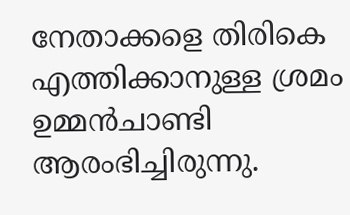നേതാക്കളെ തിരികെ എത്തിക്കാനുള്ള ശ്രമം ഉമ്മന്‍ചാണ്ടി ആരംഭിച്ചിരുന്നു.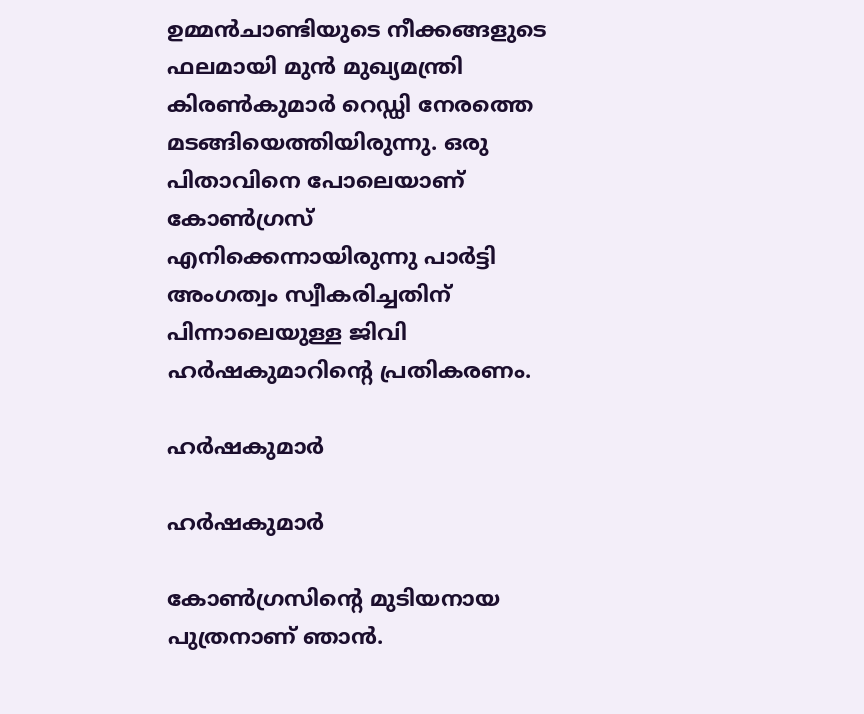ഉമ്മന്‍ചാണ്ടിയുടെ നീക്കങ്ങളുടെ ഫലമായി മുന്‍ മുഖ്യമന്ത്രി കിരണ്‍കുമാര്‍ റെഡ്ഡി നേരത്തെ മടങ്ങിയെത്തിയിരുന്നു. ഒരു പിതാവിനെ പോലെയാണ് കോണ്‍ഗ്രസ് എനിക്കെന്നായിരുന്നു പാര്‍ട്ടി അംഗത്വം സ്വീകരിച്ചതിന് പിന്നാലെയുള്ള ജിവി ഹര്‍ഷകുമാറിന്‍റെ പ്രതികരണം.

ഹര്‍ഷകുമാര്‍

ഹര്‍ഷകുമാര്‍

കോണ്‍ഗ്രസിന്റെ മുടിയനായ പുത്രനാണ് ഞാന്‍.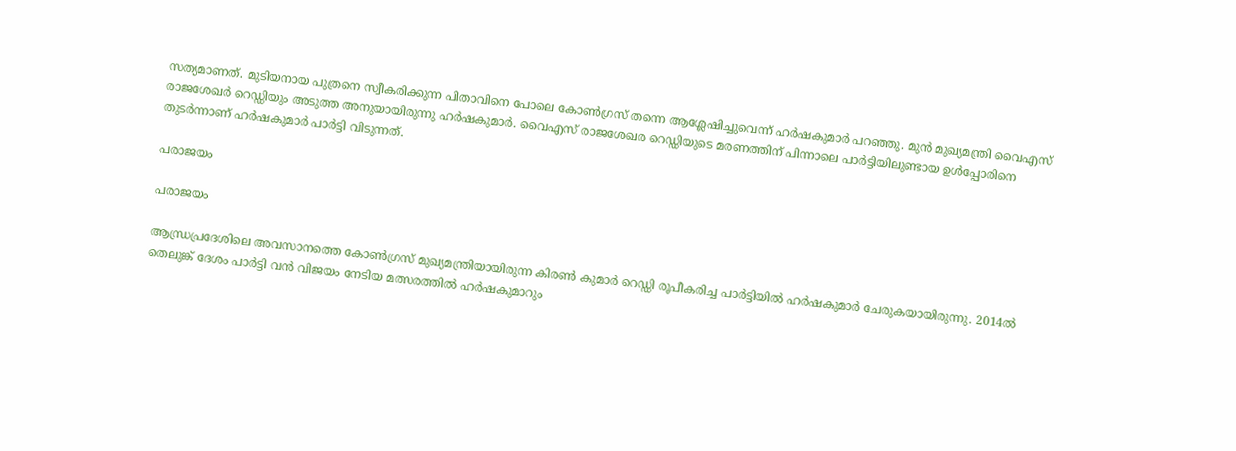സത്യമാണത്. മുടിയനായ പുത്രനെ സ്വീകരിക്കുന്ന പിതാവിനെ പോലെ കോണ്‍ഗ്രസ് തന്നെ ആശ്ലേഷിച്ചുവെന്ന് ഹര്‍ഷകുമാര്‍ പറഞ്ഞു. മുന്‍ മുഖ്യമന്ത്രി വൈഎസ് രാജശേഖര്‍ റെഡ്ഡിയും അടുത്ത അനുയായിരുന്നു ഹര്‍ഷകുമാര്‍. വൈഎസ് രാജശേഖര റെഡ്ഡിയുടെ മരണത്തിന് പിന്നാലെ പാര്‍ട്ടിയിലുണ്ടായ ഉള്‍പ്പോരിനെ തുടര്‍ന്നാണ് ഹര്‍ഷകുമാര്‍ പാര്‍ട്ടി വിടുന്നത്.

പരാജയം

പരാജയം

ആന്ധ്രപ്രദേശിലെ അവസാനത്തെ കോണ്‍ഗ്രസ് മുഖ്യമന്ത്രിയായിരുന്ന കിരണ്‍ കുമാര്‍ റെഡ്ഡി രൂപീകരിച്ച പാര്‍ട്ടിയില്‍ ഹര്‍ഷകുമാര്‍ ചേരുകയായിരുന്നു. 2014ല്‍ തെലുങ്ക് ദേശം പാര്‍ട്ടി വന്‍ വിജയം നേടിയ മത്സരത്തില്‍ ഹര്‍ഷകുമാറും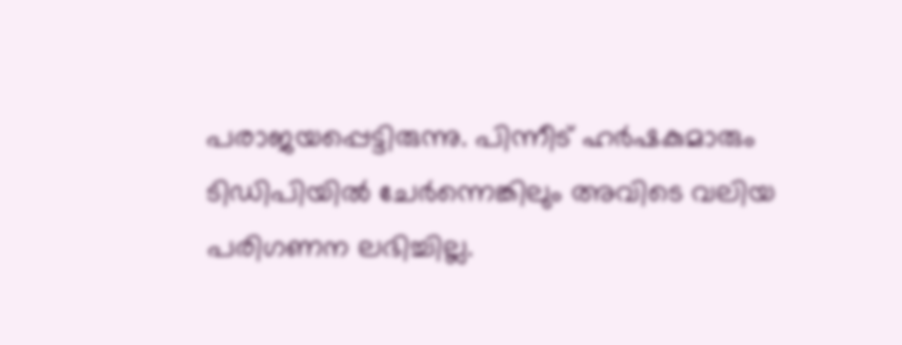പരാജയപ്പെട്ടിരുന്നു. പിന്നീട് ഹര്‍ഷകുമാരും ടിഡിപിയില്‍ ചേര്‍ന്നെങ്കിലും അവിടെ വലിയ പരിഗണന ലഭിച്ചില്ല.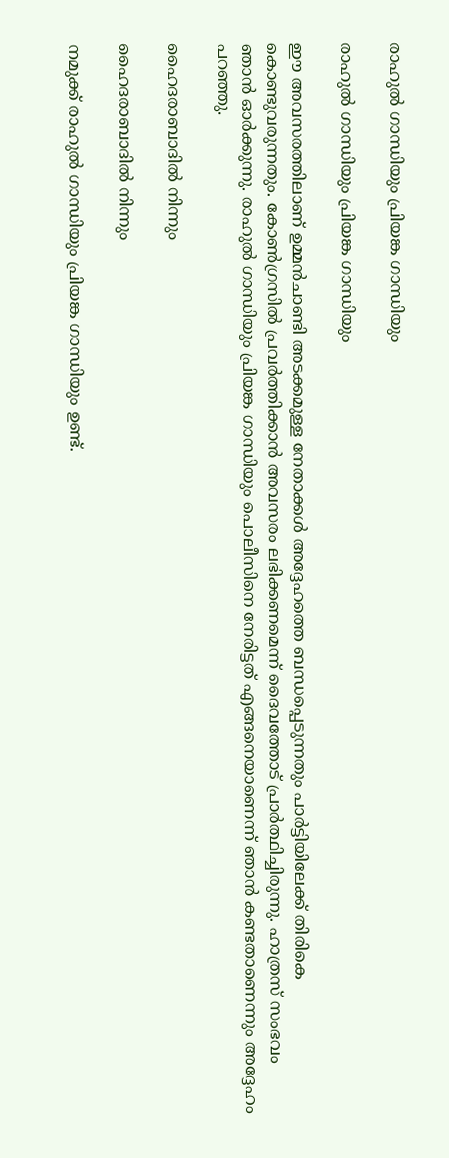രാഹുല്‍ ഗാന്ധിയും പ്രിയങ്ക ഗാന്ധിയും

രാഹുല്‍ ഗാന്ധിയും പ്രിയങ്ക ഗാന്ധിയും

ഈ അവസരത്തിലാണ് ഉമ്മന്‍ചാണ്ടി അടക്കമുള്ള നേതാക്കള്‍ അദ്ദേഹത്തെ ബന്ധപ്പെടുന്നതും പാര്‍ട്ടിയിലേക്ക് തിരികെ കൊണ്ടുവരുന്നതും. കോണ്‍ഗ്രസില്‍ പ്രവര്‍ത്തിക്കാന്‍ അവസരം ലഭിക്കണമെന്ന് ദൈവത്തോട് പ്രാര്‍ത്ഥിച്ചിരുന്നു. ഹാത്രസ് സംഭവം ഞാന്‍ ഓര്‍ക്കുന്നു. രാഹുല്‍ ഗാന്ധിയും പ്രിയങ്ക ഗാന്ധിയും പൊലീസിനെ നേരിട്ടത് എങ്ങനെയാണെന്ന് ഞാന്‍ കണ്ടതാണെന്നും അദ്ദേഹം പറഞ്ഞു.

ഹൈദരാബാദില്‍ നിന്നും

ഹൈദരാബാദില്‍ നിന്നും

നമുക്ക് രാഹുല്‍ ഗാന്ധിയും പ്രിയങ്ക ഗാന്ധിയും ഉണ്ട്.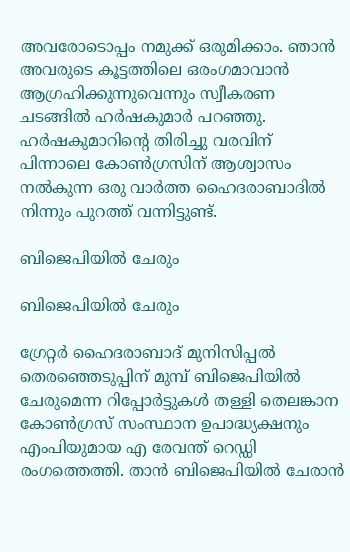അവരോടൊപ്പം നമുക്ക് ഒരുമിക്കാം. ഞാന്‍ അവരുടെ കൂട്ടത്തിലെ ഒരംഗമാവാന്‍ ആഗ്രഹിക്കുന്നുവെന്നും സ്വീകരണ ചടങ്ങില്‍ ഹര്‍ഷകുമാര്‍ പറഞ്ഞു. ഹര്‍ഷകുമാറിന്‍റെ തിരിച്ചു വരവിന് പിന്നാലെ കോണ്‍ഗ്രസിന് ആശ്വാസം നല്‍കുന്ന ഒരു വാര്‍ത്ത ഹൈദരാബാദില്‍ നിന്നും പുറത്ത് വന്നിട്ടുണ്ട്.

ബിജെപിയില്‍ ചേരും

ബിജെപിയില്‍ ചേരും

ഗ്രേറ്റര്‍ ഹൈദരാബാദ് മുനിസിപ്പല്‍ തെരഞ്ഞെടുപ്പിന് മുമ്പ് ബിജെപിയില്‍ ചേരുമെന്ന റിപ്പോര്‍ട്ടുകള്‍ തള്ളി തെലങ്കാന കോണ്‍ഗ്രസ് സംസ്ഥാന ഉപാദ്ധ്യക്ഷനും എംപിയുമായ എ രേവന്ത് റെഡ്ഡി രംഗത്തെത്തി. താന്‍ ബിജെപിയില്‍ ചേരാന്‍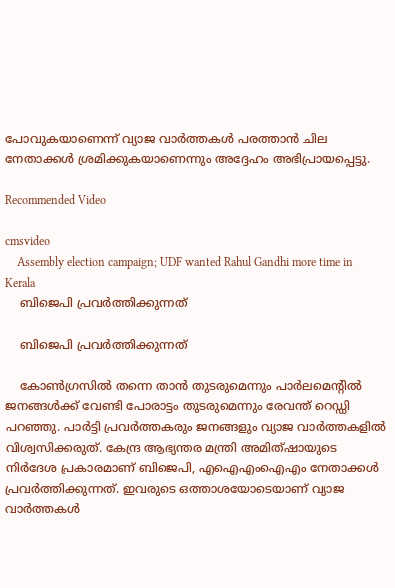പോവുകയാണെന്ന് വ്യാജ വാര്‍ത്തകള്‍ പരത്താന്‍ ചില നേതാക്കള്‍ ശ്രമിക്കുകയാണെന്നും അദ്ദേഹം അഭിപ്രായപ്പെട്ടു.

Recommended Video

cmsvideo
    Assembly election campaign; UDF wanted Rahul Gandhi more time in Kerala
    ബിജെപി പ്രവര്‍ത്തിക്കുന്നത്

    ബിജെപി പ്രവര്‍ത്തിക്കുന്നത്

    കോണ്‍ഗ്രസില്‍ തന്നെ താന്‍ തുടരുമെന്നും പാര്‍ലമെന്‍റില്‍ ജനങ്ങള്‍ക്ക് വേണ്ടി പോരാട്ടം തുടരുമെന്നും രേവന്ത് റെഡ്ഡി പറഞ്ഞു. പാര്‍ട്ടി പ്രവര്‍ത്തകരും ജനങ്ങളും വ്യാജ വാര്‍ത്തകളില്‍ വിശ്വസിക്കരുത്. കേന്ദ്ര ആഭ്യന്തര മന്ത്രി അമിത്ഷായുടെ നിര്‍ദേശ പ്രകാരമാണ് ബിജെപി, എഐഎംഐഎം നേതാക്കള്‍ പ്രവര്‍ത്തിക്കുന്നത്. ഇവരുടെ ഒത്താശയോടെയാണ് വ്യാജ വാര്‍ത്തകള്‍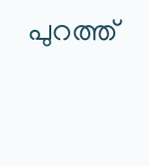പുറത്ത്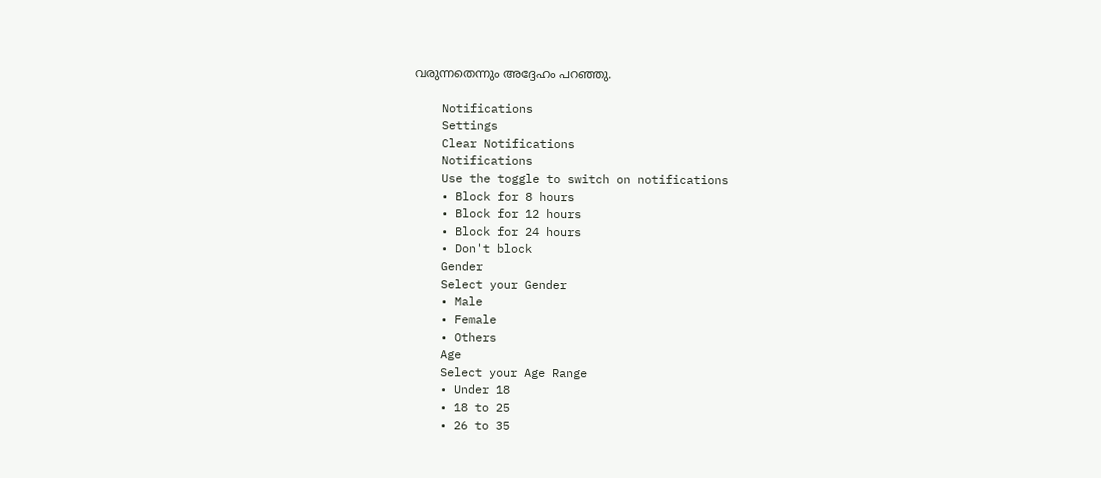വരുന്നതെന്നും അദ്ദേഹം പറഞ്ഞു.

    Notifications
    Settings
    Clear Notifications
    Notifications
    Use the toggle to switch on notifications
    • Block for 8 hours
    • Block for 12 hours
    • Block for 24 hours
    • Don't block
    Gender
    Select your Gender
    • Male
    • Female
    • Others
    Age
    Select your Age Range
    • Under 18
    • 18 to 25
    • 26 to 35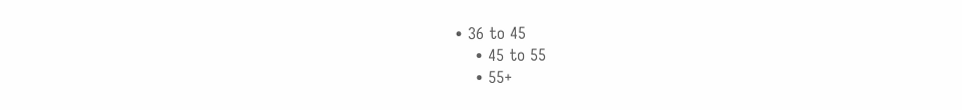• 36 to 45
    • 45 to 55
    • 55+